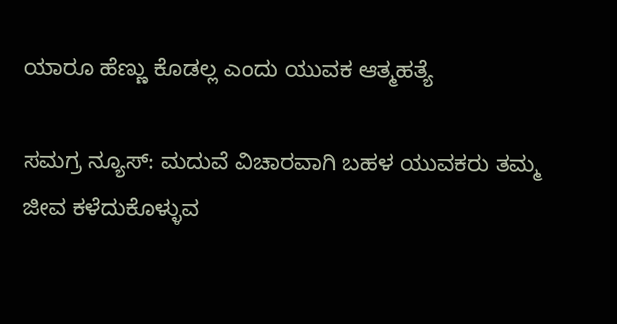ಯಾರೂ ಹೆಣ್ಣು ಕೊಡಲ್ಲ ಎಂದು ಯುವಕ ಆತ್ಮಹತ್ಯೆ

ಸಮಗ್ರ ನ್ಯೂಸ್: ಮದುವೆ ವಿಚಾರವಾಗಿ ಬಹಳ ಯುವಕರು ತಮ್ಮ ಜೀವ ಕಳೆದುಕೊಳ್ಳುವ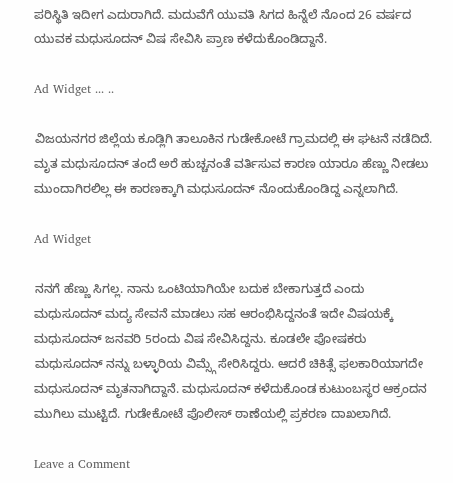ಪರಿಸ್ಥಿತಿ ಇದೀಗ ಎದುರಾಗಿದೆ. ಮದುವೆಗೆ ಯುವತಿ ಸಿಗದ ಹಿನ್ನೆಲೆ ನೊಂದ 26 ವರ್ಷದ ಯುವಕ ಮಧುಸೂದನ್ ವಿಷ ಸೇವಿಸಿ ಪ್ರಾಣ ಕಳೆದುಕೊಂಡಿದ್ದಾನೆ.

Ad Widget ... ..

ವಿಜಯನಗರ ಜಿಲ್ಲೆಯ ಕೂಡ್ಲಿಗಿ ತಾಲೂಕಿನ ಗುಡೇಕೋಟೆ ಗ್ರಾಮದಲ್ಲಿ ಈ ಘಟನೆ ನಡೆದಿದೆ. ಮೃತ ಮಧುಸೂದನ್ ತಂದೆ ಅರೆ ಹುಚ್ಚನಂತೆ ವರ್ತಿಸುವ ಕಾರಣ ಯಾರೂ ಹೆಣ್ಣು ನೀಡಲು ಮುಂದಾಗಿರಲಿಲ್ಲ ಈ ಕಾರಣಕ್ಕಾಗಿ ಮಧುಸೂದನ್ ನೊಂದುಕೊಂಡಿದ್ದ ಎನ್ನಲಾಗಿದೆ.

Ad Widget

ನನಗೆ ಹೆಣ್ಣು ಸಿಗಲ್ಲ. ನಾನು ಒಂಟಿಯಾಗಿಯೇ ಬದುಕ ಬೇಕಾಗುತ್ತದೆ ಎಂದು ಮಧುಸೂದನ್ ಮದ್ಯ ಸೇವನೆ ಮಾಡಲು ಸಹ ಆರಂಭಿಸಿದ್ದನಂತೆ ಇದೇ ವಿಷಯಕ್ಕೆ ಮಧುಸೂದನ್ ಜನವರಿ 5ರಂದು ವಿಷ ಸೇವಿಸಿದ್ದನು. ಕೂಡಲೇ ಪೋಷಕರು ಮಧುಸೂದನ್ ನನ್ನು ಬಳ್ಳಾರಿಯ ವಿಮ್ಸ್ಗೆ ಸೇರಿಸಿದ್ದರು. ಆದರೆ ಚಿಕಿತ್ಸೆ ಫಲಕಾರಿಯಾಗದೇ ಮಧುಸೂದನ್ ಮೃತನಾಗಿದ್ದಾನೆ. ಮಧುಸೂದನ್ ಕಳೆದುಕೊಂಡ ಕುಟುಂಬಸ್ಥರ ಆಕ್ರಂದನ ಮುಗಿಲು ಮುಟ್ಟಿದೆ. ಗುಡೇಕೋಟೆ ಪೊಲೀಸ್ ಠಾಣೆಯಲ್ಲಿ‌ ಪ್ರಕರಣ ದಾಖಲಾಗಿದೆ.

Leave a Comment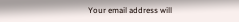Your email address will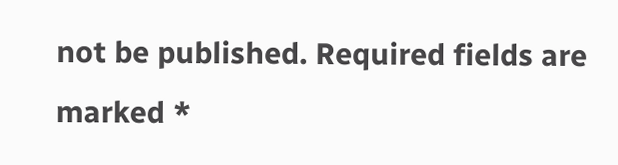not be published. Required fields are marked *